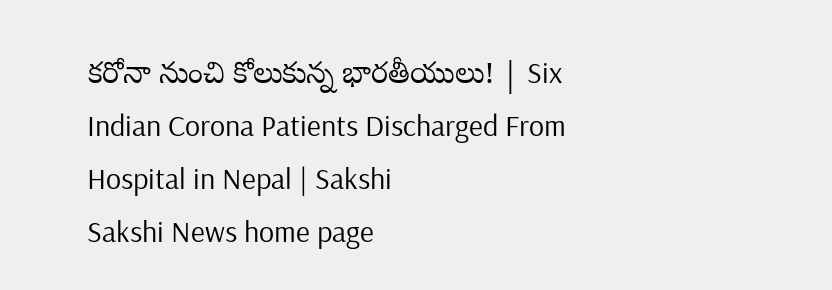కరోనా నుంచి కోలుకున్న భారతీయులు! | Six Indian Corona Patients Discharged From Hospital in Nepal | Sakshi
Sakshi News home page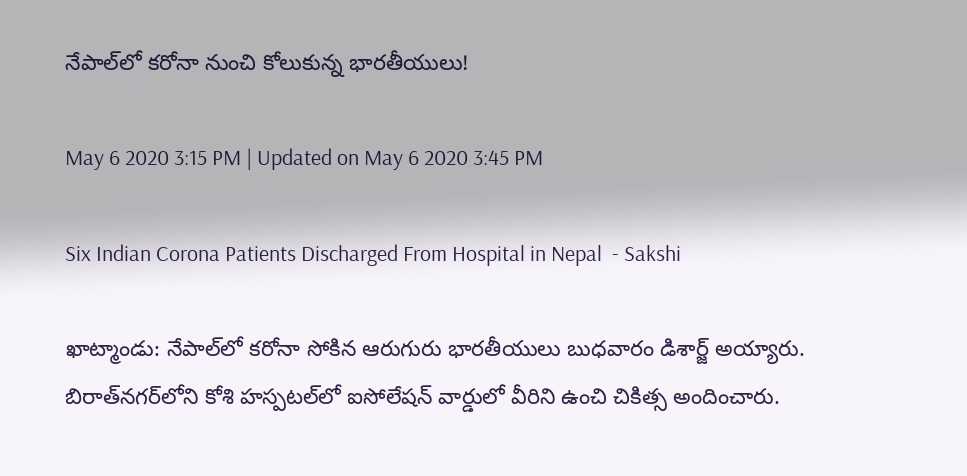నేపాల్‌లో కరోనా నుంచి కోలుకున్న భారతీయులు!

May 6 2020 3:15 PM | Updated on May 6 2020 3:45 PM

Six Indian Corona Patients Discharged From Hospital in Nepal  - Sakshi

ఖాట్మాండు: నేపాల్‌లో కరోనా సోకిన ఆరుగురు భారతీయులు బుధవారం డిశార్జ్‌ అయ్యారు. బిరాత్‌నగర్‌లోని కోశి హస్పటల్‌లో ఐసోలేషన్‌ వార్డులో వీరిని ఉంచి చికిత్స అందించారు.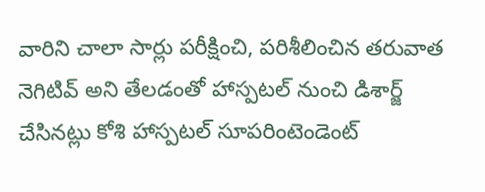వారిని చాలా సార్లు పరీక్షించి, పరిశీలించిన తరువాత నెగిటివ్‌ అని తేలడంతో హాస్పటల్‌ నుంచి డిశార్జ్‌ చేసినట్లు కోశి హాస్పటల్‌ సూపరింటెండెంట్‌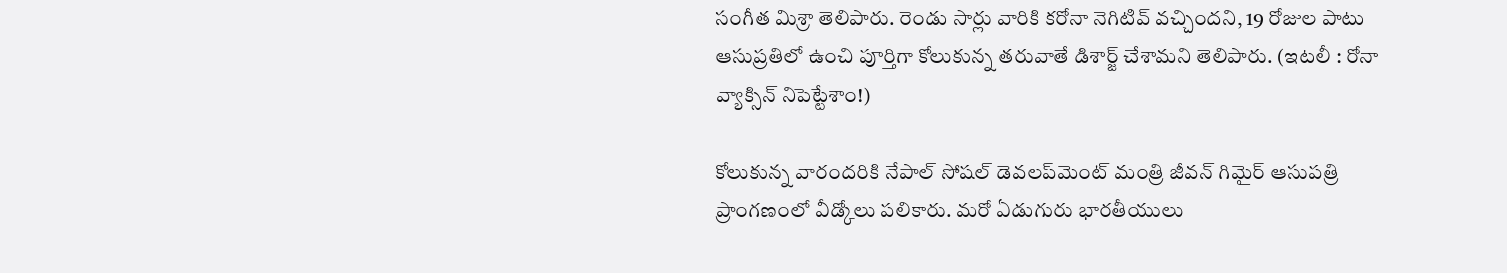సంగీత మిశ్రా తెలిపారు. రెండు సార్లు వారికి కరోనా నెగిటివ్‌ వచ్చిందని, 19 రోజుల పాటు ఆసుప్రతిలో ఉంచి పూర్తిగా కోలుకున్న తరువాతే డిశార్జ్‌ చేశామని తెలిపారు. (ఇటలీ : రోనా వ్యాక్సిన్ నిపెట్టేశాం!)

కోలుకున్న వారందరికి నేపాల్‌ సోషల్‌ డెవలప్‌మెంట్‌ మంత్రి జీవన్‌ గిమైర్‌ ఆసుపత్రి ప్రాంగణంలో వీడ్కోలు పలికారు. మరో ఏడుగురు భారతీయులు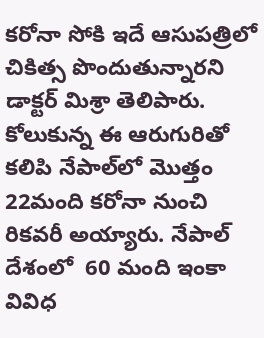కరోనా సోకి ఇదే ఆసుపత్రిలో చికిత్స పొందుతున్నారని డాక్టర్‌ మిశ్రా తెలిపారు. కోలుకున్న ఈ ఆరుగురితో కలిపి నేపాల్‌లో మొత్తం 22మంది కరోనా నుంచి రికవరీ అయ్యారు. నేపాల్‌ దేశంలో  60 మంది ఇంకా వివిధ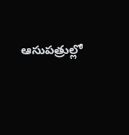ఆసుపత్రుల్లో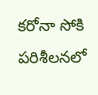కరోనా సోకి పరిశీలనలో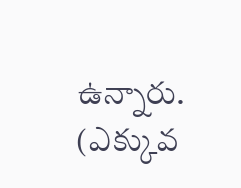ఉన్నారు. (ఎక్కువ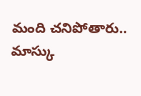మంది చనిపోతారు.. మాస్కు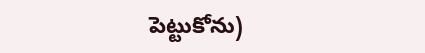పెట్టుకోను)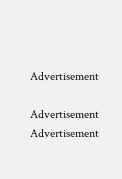Advertisement

Advertisement
Advertisement